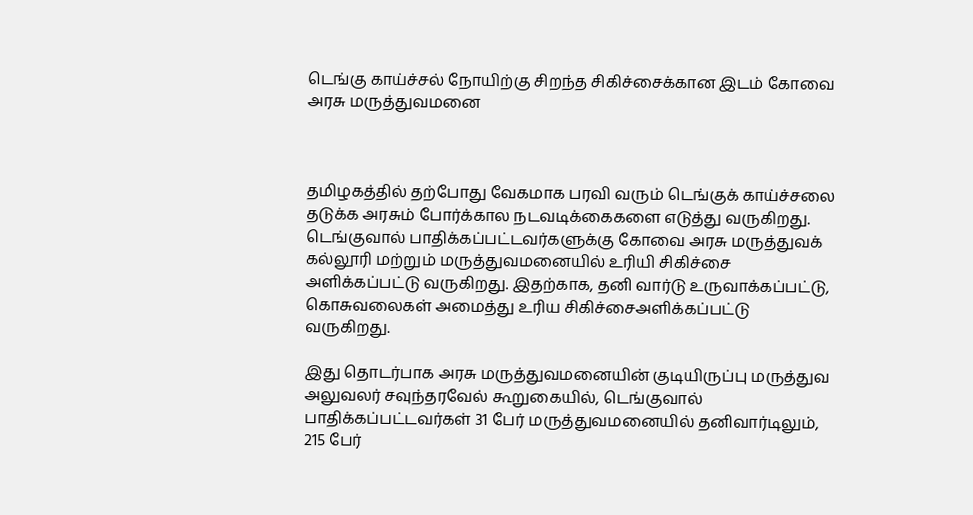டெங்கு காய்ச்சல் நோயிற்கு சிறந்த சிகிச்சைக்கான இடம் கோவை அரசு மருத்துவமனை



தமிழகத்தில் தற்போது வேகமாக பரவி வரும் டெங்குக் காய்ச்சலை தடுக்க அரசும் போர்க்கால நடவடிக்கைகளை எடுத்து வருகிறது. டெங்குவால் பாதிக்கப்பட்டவர்களுக்கு கோவை அரசு மருத்துவக் கல்லூரி மற்றும் மருத்துவமனையில் உரியி சிகிச்சை அளிக்கப்பட்டு வருகிறது. இதற்காக, தனி வார்டு உருவாக்கப்பட்டு, கொசுவலைகள் அமைத்து உரிய சிகிச்சைஅளிக்கப்பட்டு வருகிறது.

இது தொடர்பாக அரசு மருத்துவமனையின் குடியிருப்பு மருத்துவ அலுவலர் சவுந்தரவேல் கூறுகையில், டெங்குவால் பாதிக்கப்பட்டவர்கள் 31 பேர் மருத்துவமனையில் தனிவார்டிலும், 215 பேர்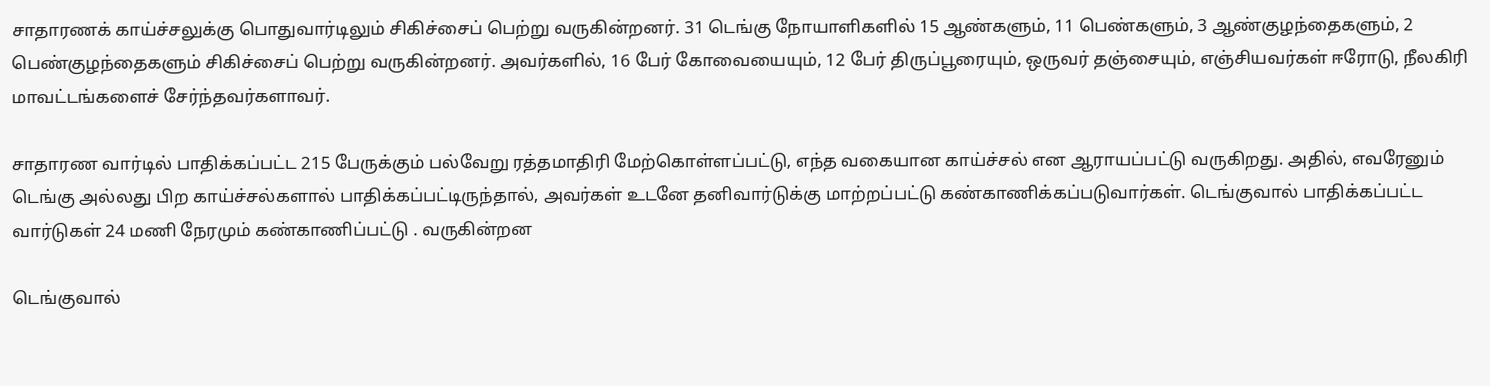சாதாரணக் காய்ச்சலுக்கு பொதுவார்டிலும் சிகிச்சைப் பெற்று வருகின்றனர். 31 டெங்கு நோயாளிகளில் 15 ஆண்களும், 11 பெண்களும், 3 ஆண்குழந்தைகளும், 2 பெண்குழந்தைகளும் சிகிச்சைப் பெற்று வருகின்றனர். அவர்களில், 16 பேர் கோவையையும், 12 பேர் திருப்பூரையும், ஒருவர் தஞ்சையும், எஞ்சியவர்கள் ஈரோடு, நீலகிரி மாவட்டங்களைச் சேர்ந்தவர்களாவர்.

சாதாரண வார்டில் பாதிக்கப்பட்ட 215 பேருக்கும் பல்வேறு ரத்தமாதிரி மேற்கொள்ளப்பட்டு, எந்த வகையான காய்ச்சல் என ஆராயப்பட்டு வருகிறது. அதில், எவரேனும் டெங்கு அல்லது பிற காய்ச்சல்களால் பாதிக்கப்பட்டிருந்தால், அவர்கள் உடனே தனிவார்டுக்கு மாற்றப்பட்டு கண்காணிக்கப்படுவார்கள். டெங்குவால் பாதிக்கப்பட்ட வார்டுகள் 24 மணி நேரமும் கண்காணிப்பட்டு . வருகின்றன

டெங்குவால்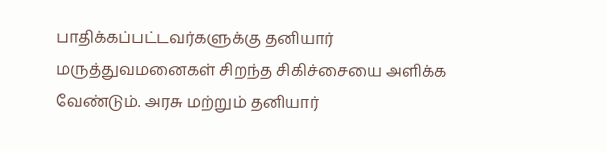பாதிக்கப்பட்டவர்களுக்கு தனியார் மருத்துவமனைகள் சிறந்த சிகிச்சையை அளிக்க வேண்டும். அரசு மற்றும் தனியார்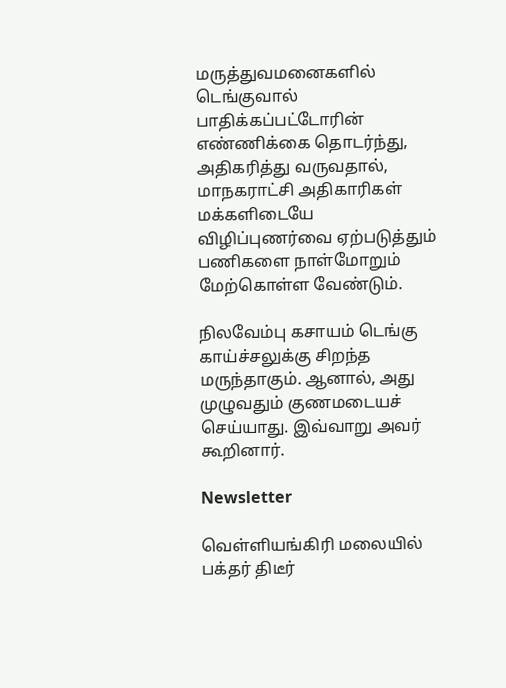மருத்துவமனைகளில் டெங்குவால் பாதிக்கப்பட்டோரின் எண்ணிக்கை தொடர்ந்து, அதிகரித்து வருவதால், மாநகராட்சி அதிகாரிகள் மக்களிடையே விழிப்புணர்வை ஏற்படுத்தும் பணிகளை நாள்மோறும் மேற்கொள்ள வேண்டும்.

நிலவேம்பு கசாயம் டெங்கு காய்ச்சலுக்கு சிறந்த மருந்தாகும். ஆனால், அது முழுவதும் குணமடையச் செய்யாது. இவ்வாறு அவர் கூறினார்.

Newsletter

வெள்ளியங்கிரி மலையில் பக்தர் திடீர்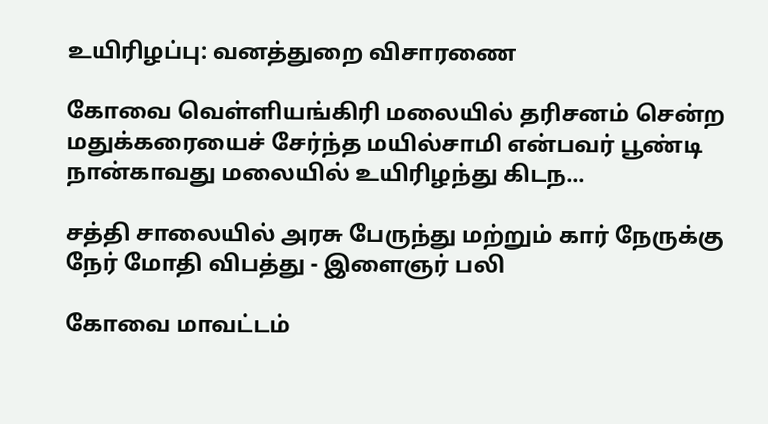உயிரிழப்பு: வனத்துறை விசாரணை

கோவை வெள்ளியங்கிரி மலையில் தரிசனம் சென்ற மதுக்கரையைச் சேர்ந்த மயில்சாமி என்பவர் பூண்டி நான்காவது மலையில் உயிரிழந்து கிடந...

சத்தி சாலையில் அரசு பேருந்து மற்றும் கார் நேருக்கு நேர் மோதி விபத்து - இளைஞர் பலி

கோவை மாவட்டம்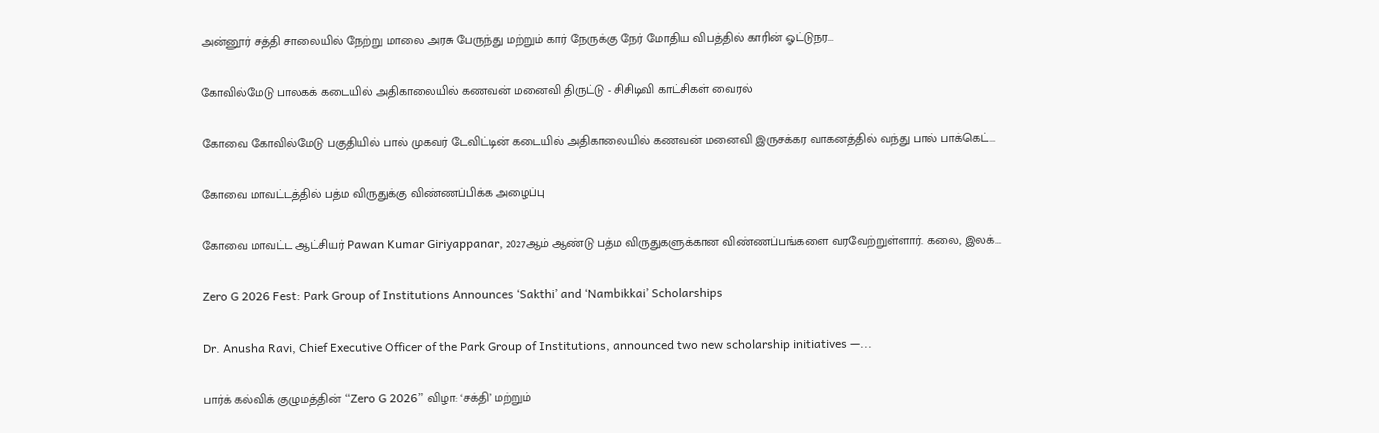அன்னூர் சத்தி சாலையில் நேற்று மாலை அரசு பேருந்து மற்றும் கார் நேருக்கு நேர் மோதிய விபத்தில் காரின் ஓட்டுநர...

கோவில்மேடு பாலகக் கடையில் அதிகாலையில் கணவன் மனைவி திருட்டு - சிசிடிவி காட்சிகள் வைரல்

கோவை கோவில்மேடு பகுதியில் பால் முகவர் டேவிட்டின் கடையில் அதிகாலையில் கணவன் மனைவி இருசக்கர வாகனத்தில் வந்து பால் பாக்கெட்...

கோவை மாவட்டத்தில் பத்ம விருதுக்கு விண்ணப்பிக்க அழைப்பு

கோவை மாவட்ட ஆட்சியர் Pawan Kumar Giriyappanar, 2027ஆம் ஆண்டு பத்ம விருதுகளுக்கான விண்ணப்பங்களை வரவேற்றுள்ளார். கலை, இலக்...

Zero G 2026 Fest: Park Group of Institutions Announces ‘Sakthi’ and ‘Nambikkai’ Scholarships

Dr. Anusha Ravi, Chief Executive Officer of the Park Group of Institutions, announced two new scholarship initiatives —...

பார்க் கல்விக் குழுமத்தின் “Zero G 2026” விழா: ‘சக்தி’ மற்றும்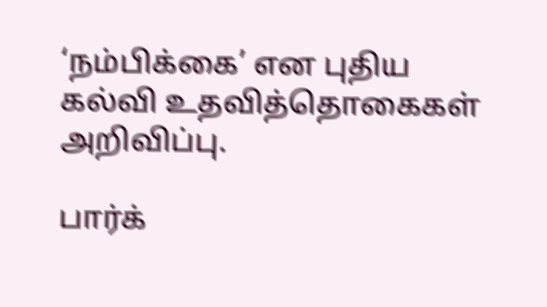‘நம்பிக்கை’ என புதிய கல்வி உதவித்தொகைகள் அறிவிப்பு.

பார்க்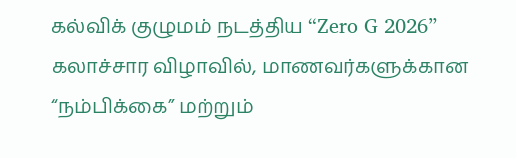கல்விக் குழுமம் நடத்திய “Zero G 2026” கலாச்சார விழாவில், மாணவர்களுக்கான “நம்பிக்கை” மற்றும்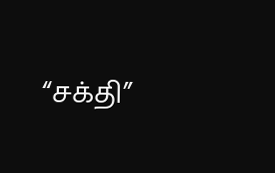“சக்தி”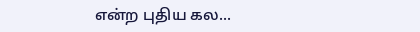என்ற புதிய கல...